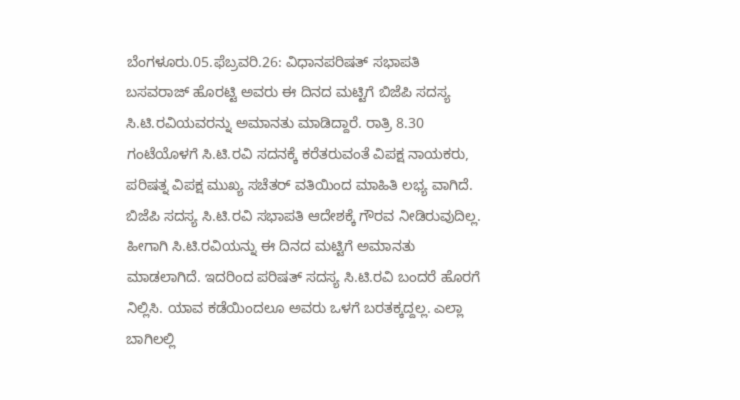ಬೆಂಗಳೂರು.05.ಫೆಬ್ರವರಿ.26: ವಿಧಾನಪರಿಷತ್ ಸಭಾಪತಿ ಬಸವರಾಜ್ ಹೊರಟ್ಟಿ ಅವರು ಈ ದಿನದ ಮಟ್ಟಿಗೆ ಬಿಜೆಪಿ ಸದಸ್ಯ ಸಿ.ಟಿ.ರವಿಯವರನ್ನು ಅಮಾನತು ಮಾಡಿದ್ದಾರೆ. ರಾತ್ರಿ 8.30 ಗಂಟೆಯೊಳಗೆ ಸಿ.ಟಿ.ರವಿ ಸದನಕ್ಕೆ ಕರೆತರುವಂತೆ ವಿಪಕ್ಷ ನಾಯಕರು, ಪರಿಷತ್ನ ವಿಪಕ್ಷ ಮುಖ್ಯ ಸಚೆತರ್ ವತಿಯಿಂದ ಮಾಹಿತಿ ಲಭ್ಯ ವಾಗಿದೆ.
ಬಿಜೆಪಿ ಸದಸ್ಯ ಸಿ.ಟಿ.ರವಿ ಸಭಾಪತಿ ಆದೇಶಕ್ಕೆ ಗೌರವ ನೀಡಿರುವುದಿಲ್ಲ. ಹೀಗಾಗಿ ಸಿ.ಟಿ.ರವಿಯನ್ನು ಈ ದಿನದ ಮಟ್ಟಿಗೆ ಅಮಾನತು ಮಾಡಲಾಗಿದೆ. ಇದರಿಂದ ಪರಿಷತ್ ಸದಸ್ಯ ಸಿ.ಟಿ.ರವಿ ಬಂದರೆ ಹೊರಗೆ ನಿಲ್ಲಿಸಿ. ಯಾವ ಕಡೆಯಿಂದಲೂ ಅವರು ಒಳಗೆ ಬರತಕ್ಕದ್ದಲ್ಲ. ಎಲ್ಲಾ ಬಾಗಿಲಲ್ಲಿ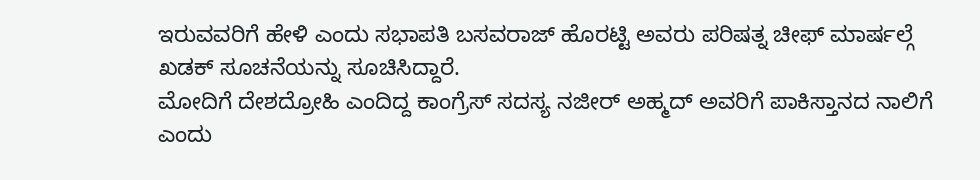ಇರುವವರಿಗೆ ಹೇಳಿ ಎಂದು ಸಭಾಪತಿ ಬಸವರಾಜ್ ಹೊರಟ್ಟಿ ಅವರು ಪರಿಷತ್ನ ಚೀಫ್ ಮಾರ್ಷಲ್ಗೆ ಖಡಕ್ ಸೂಚನೆಯನ್ನು ಸೂಚಿಸಿದ್ದಾರೆ.
ಮೋದಿಗೆ ದೇಶದ್ರೋಹಿ ಎಂದಿದ್ದ ಕಾಂಗ್ರೆಸ್ ಸದಸ್ಯ ನಜೀರ್ ಅಹ್ಮದ್ ಅವರಿಗೆ ಪಾಕಿಸ್ತಾನದ ನಾಲಿಗೆ ಎಂದು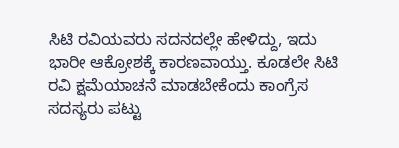ಸಿಟಿ ರವಿಯವರು ಸದನದಲ್ಲೇ ಹೇಳಿದ್ದು, ಇದು ಭಾರೀ ಆಕ್ರೋಶಕ್ಕೆ ಕಾರಣವಾಯ್ತು. ಕೂಡಲೇ ಸಿಟಿ ರವಿ ಕ್ಷಮೆಯಾಚನೆ ಮಾಡಬೇಕೆಂದು ಕಾಂಗ್ರೆಸ ಸದಸ್ಯರು ಪಟ್ಟು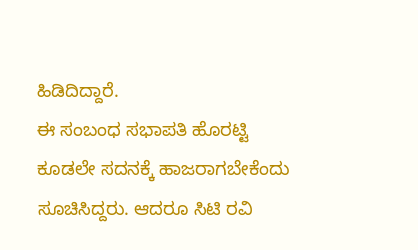ಹಿಡಿದಿದ್ದಾರೆ.
ಈ ಸಂಬಂಧ ಸಭಾಪತಿ ಹೊರಟ್ಟಿ ಕೂಡಲೇ ಸದನಕ್ಕೆ ಹಾಜರಾಗಬೇಕೆಂದು ಸೂಚಿಸಿದ್ದರು. ಆದರೂ ಸಿಟಿ ರವಿ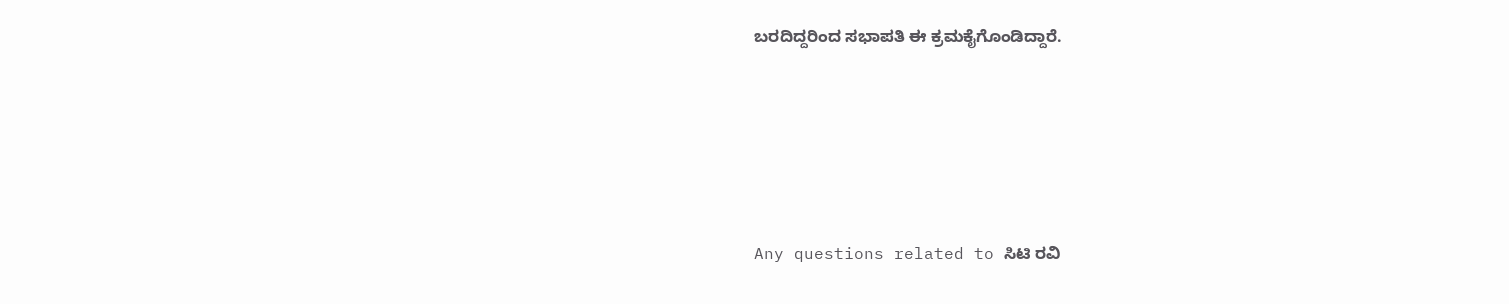ಬರದಿದ್ದರಿಂದ ಸಭಾಪತಿ ಈ ಕ್ರಮಕೈಗೊಂಡಿದ್ದಾರೆ.






Any questions related to ಸಿಟಿ ರವಿ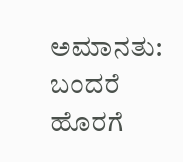ಅಮಾನತು: ಬಂದರೆ ಹೊರಗೆ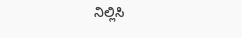ನಿಲ್ಲಿಸಿ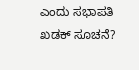ಎಂದು ಸಭಾಪತಿ ಖಡಕ್ ಸೂಚನೆ?